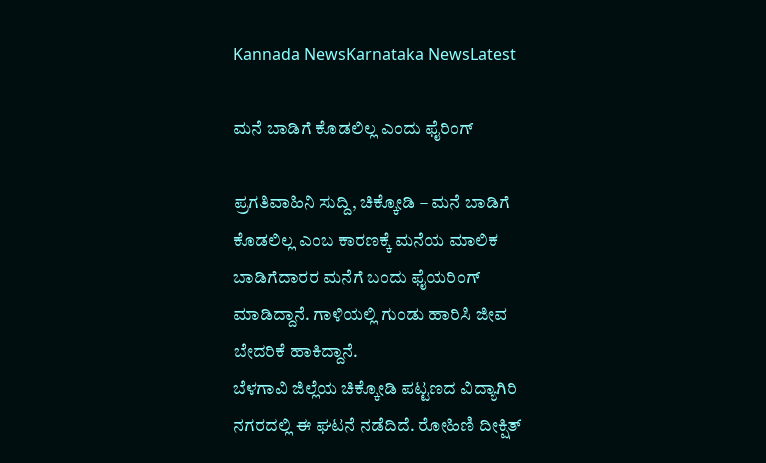Kannada NewsKarnataka NewsLatest

ಮನೆ ಬಾಡಿಗೆ ಕೊಡಲಿಲ್ಲ ಎಂದು ಫೈರಿಂಗ್

ಪ್ರಗತಿವಾಹಿನಿ ಸುದ್ದಿ, ಚಿಕ್ಕೋಡಿ – ಮನೆ ಬಾಡಿಗೆ ಕೊಡಲಿಲ್ಲ ಎಂಬ ಕಾರಣಕ್ಕೆ ಮನೆಯ ಮಾಲಿಕ ಬಾಡಿಗೆದಾರರ ಮನೆಗೆ ಬಂದು ಫೈಯರಿಂಗ್ ಮಾಡಿದ್ದಾನೆ. ಗಾಳಿಯಲ್ಲಿ ಗುಂಡು ಹಾರಿಸಿ ಜೀವ ಬೇದರಿಕೆ ಹಾಕಿದ್ದಾನೆ.
ಬೆಳಗಾವಿ ಜಿಲ್ಲೆಯ ಚಿಕ್ಕೋಡಿ ಪಟ್ಟಣದ ವಿದ್ಯಾಗಿರಿ ನಗರದಲ್ಲಿ ಈ ಘಟನೆ ನಡೆದಿದೆ. ರೋಹಿಣಿ ದೀಕ್ಷಿತ್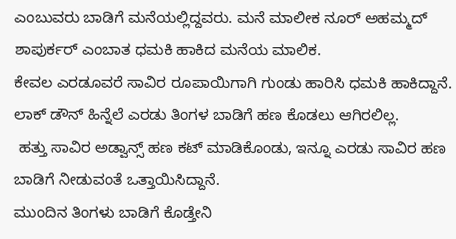ಎಂಬುವರು ಬಾಡಿಗೆ ಮನೆಯಲ್ಲಿದ್ದವರು. ಮನೆ ಮಾಲೀಕ ನೂರ್ ಅಹಮ್ಮದ್ ಶಾಪುರ್ಕರ್ ಎಂಬಾತ ಧಮಕಿ ಹಾಕಿದ ಮನೆಯ ಮಾಲಿಕ.
ಕೇವಲ ಎರಡೂವರೆ ಸಾವಿರ ರೂಪಾಯಿಗಾಗಿ ಗುಂಡು ಹಾರಿಸಿ ಧಮಕಿ ಹಾಕಿದ್ದಾನೆ. ಲಾಕ್ ಡೌನ್ ಹಿನ್ನೆಲೆ ಎರಡು ತಿಂಗಳ ಬಾಡಿಗೆ ಹಣ ಕೊಡಲು ಆಗಿರಲಿಲ್ಲ.
 ಹತ್ತು ಸಾವಿರ ಅಡ್ವಾನ್ಸ್ ಹಣ ಕಟ್ ಮಾಡಿಕೊಂಡು, ಇನ್ನೂ ಎರಡು ಸಾವಿರ ಹಣ ಬಾಡಿಗೆ ನೀಡುವಂತೆ ಒತ್ತಾಯಿಸಿದ್ದಾನೆ.
ಮುಂದಿನ ತಿಂಗಳು ಬಾಡಿಗೆ ಕೊಡ್ತೇನಿ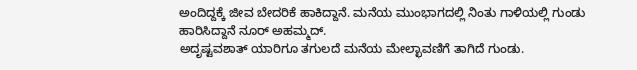ಅಂದಿದ್ದಕ್ಕೆ ಜೀವ ಬೇದರಿಕೆ ಹಾಕಿದ್ದಾನೆ. ಮನೆಯ ಮುಂಭಾಗದಲ್ಲಿ ನಿಂತು ಗಾಳಿಯಲ್ಲಿ ಗುಂಡು ಹಾರಿಸಿದ್ದಾನೆ ನೂರ್ ಅಹಮ್ಮದ್.
ಅದೃಷ್ಟವಶಾತ್ ಯಾರಿಗೂ ತಗುಲದೆ ಮನೆಯ ಮೇಲ್ಛಾವಣಿಗೆ ತಾಗಿದೆ ಗುಂಡು.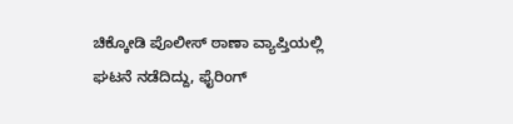ಚಿಕ್ಕೋಡಿ ಪೊಲೀಸ್ ಠಾಣಾ ವ್ಯಾಪ್ತಿಯಲ್ಲಿ ಘಟನೆ ನಡೆದಿದ್ದು, ಫೈರಿಂಗ್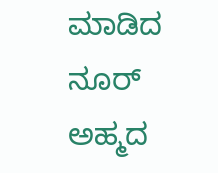ಮಾಡಿದ ನೂರ್ ಅಹ್ಮದ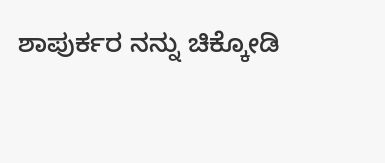ಶಾಪುರ್ಕರ ನನ್ನು ಚಿಕ್ಕೋಡಿ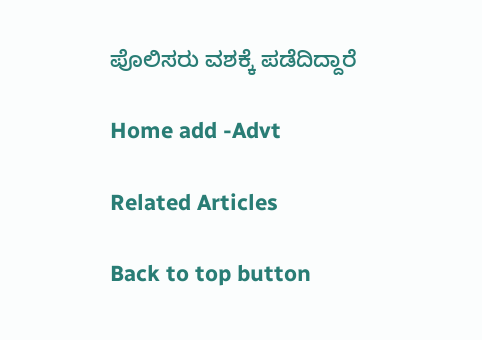ಪೊಲಿಸರು ವಶಕ್ಕೆ ಪಡೆದಿದ್ದಾರೆ

Home add -Advt

Related Articles

Back to top button